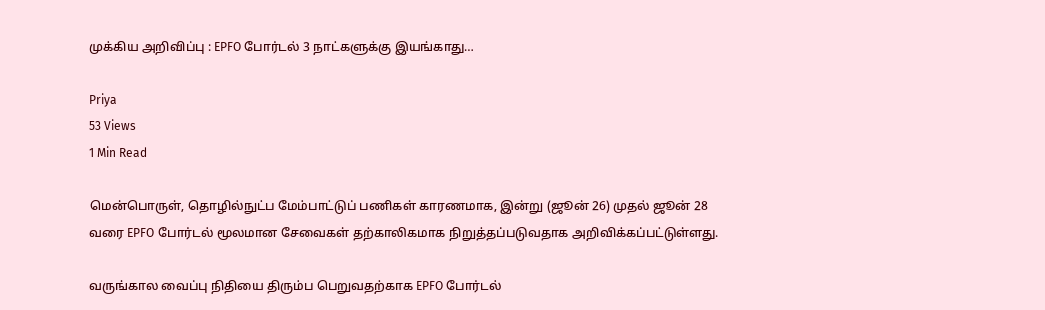முக்கிய அறிவிப்பு : EPFO போர்டல் 3 நாட்களுக்கு இயங்காது…

Priya
53 Views
1 Min Read

மென்பொருள், தொழில்நுட்ப மேம்பாட்டுப் பணிகள் காரணமாக, இன்று (ஜூன் 26) முதல் ஜூன் 28 வரை EPFO போர்டல் மூலமான சேவைகள் தற்காலிகமாக நிறுத்தப்படுவதாக அறிவிக்கப்பட்டுள்ளது.

வருங்கால வைப்பு நிதியை திரும்ப பெறுவதற்காக EPFO போர்டல்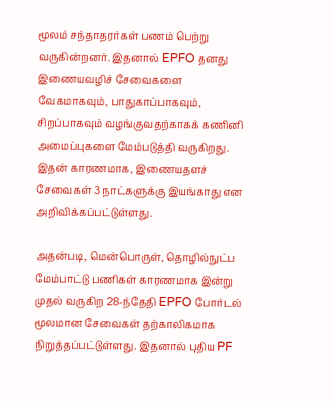மூலம் சந்தாதரர்கள் பணம் பெற்று வருகின்றனர். இதனால் EPFO தனது இணையவழிச் சேவைகளை வேகமாகவும், பாதுகாப்பாகவும், சிறப்பாகவும் வழங்குவதற்காகக் கணினி அமைப்புகளை மேம்படுத்தி வருகிறது. இதன் காரணமாக, இணையதளச் சேவைகள் 3 நாட்களுக்கு இயங்காது என அறிவிக்கப்பட்டுள்ளது.

அதன்படி, மென்பொருள், தொழில்நுட்ப மேம்பாட்டு பணிகள் காரணமாக இன்று முதல் வருகிற 28-ந்தேதி EPFO போர்டல் மூலமான சேவைகள் தற்காலிகமாக நிறுத்தப்பட்டுள்ளது. இதனால் புதிய PF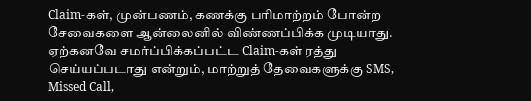Claim-கள், முன்பணம், கணக்கு பரிமாற்றம் போன்ற சேவைகளை ஆன்லைனில் விண்ணப்பிக்க முடியாது. ஏற்கனவே சமர்ப்பிக்கப்பட்ட Claim-கள் ரத்து செய்யப்படாது என்றும், மாற்றுத் தேவைகளுக்கு SMS, Missed Call,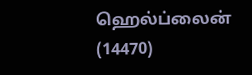ஹெல்ப்லைன் (14470)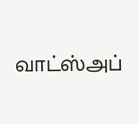வாட்ஸ்அப்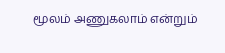மூலம் அணுகலாம் என்றும்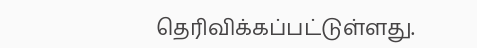தெரிவிக்கப்பட்டுள்ளது.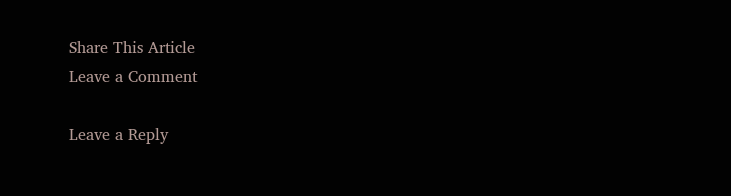Share This Article
Leave a Comment

Leave a Reply